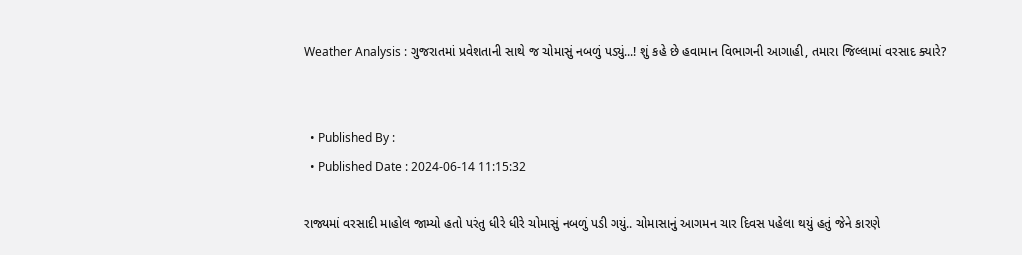Weather Analysis : ગુજરાતમાં પ્રવેશતાની સાથે જ ચોમાસું નબળું પડ્યું...! શું કહે છે હવામાન વિભાગની આગાહી, તમારા જિલ્લામાં વરસાદ ક્યારે?


  • Published By :
  • Published Date : 2024-06-14 11:15:32

રાજ્યમાં વરસાદી માહોલ જામ્યો હતો પરંતુ ધીરે ધીરે ચોમાસું નબળું પડી ગયું.. ચોમાસાનું આગમન ચાર દિવસ પહેલા થયું હતું જેને કારણે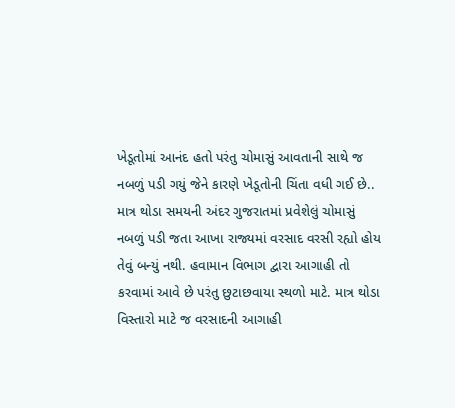ખેડૂતોમાં આનંદ હતો પરંતુ ચોમાસું આવતાની સાથે જ નબળું પડી ગયું જેને કારણે ખેડૂતોની ચિંતા વધી ગઈ છે.. માત્ર થોડા સમયની અંદર ગુજરાતમાં પ્રવેશેલું ચોમાસું નબળું પડી જતા આખા રાજ્યમાં વરસાદ વરસી રહ્યો હોય તેવું બન્યું નથી. હવામાન વિભાગ દ્વારા આગાહી તો કરવામાં આવે છે પરંતુ છુટાછવાયા સ્થળો માટે. માત્ર થોડા વિસ્તારો માટે જ વરસાદની આગાહી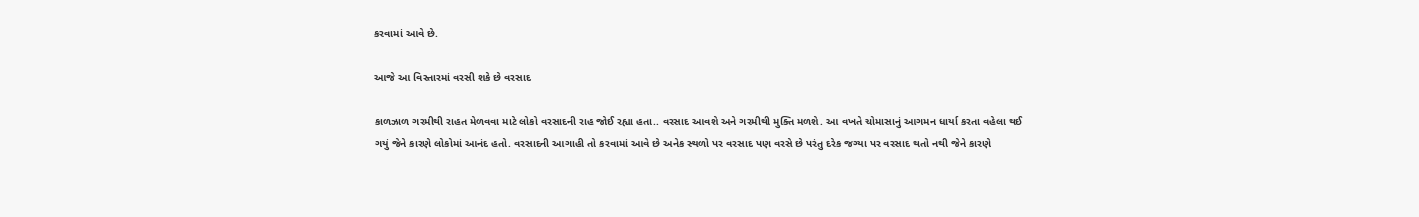કરવામાં આવે છે.

આજે આ વિસ્તારમાં વરસી શકે છે વરસાદ

કાળઝાળ ગરમીથી રાહત મેળવવા માટે લોકો વરસાદની રાહ જોઈ રહ્યા હતા.. વરસાદ આવશે અને ગરમીથી મુક્તિ મળશે. આ વખતે ચોમાસાનું આગમન ધાર્યા કરતા વહેલા થઈ ગયું જેને કારણે લોકોમાં આનંદ હતો. વરસાદની આગાહી તો કરવામાં આવે છે અનેક સ્થળો પર વરસાદ પણ વરસે છે પરંતુ દરેક જગ્યા પર વરસાદ થતો નથી જેને કારણે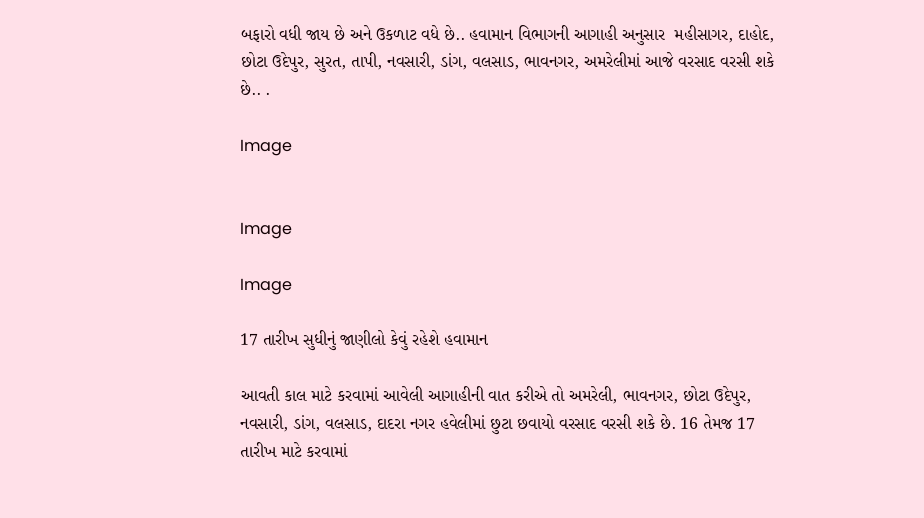બફારો વધી જાય છે અને ઉકળાટ વધે છે.. હવામાન વિભાગની આગાહી અનુસાર  મહીસાગર, દાહોદ, છોટા ઉદેપુર, સુરત, તાપી, નવસારી, ડાંગ, વલસાડ, ભાવનગર, અમરેલીમાં આજે વરસાદ વરસી શકે છે.. .

Image


Image

Image

17 તારીખ સુધીનું જાણીલો કેવું રહેશે હવામાન

આવતી કાલ માટે કરવામાં આવેલી આગાહીની વાત કરીએ તો અમરેલી, ભાવનગર, છોટા ઉદેપુર, નવસારી, ડાંગ, વલસાડ, દાદરા નગર હવેલીમાં છુટા છવાયો વરસાદ વરસી શકે છે. 16 તેમજ 17 તારીખ માટે કરવામાં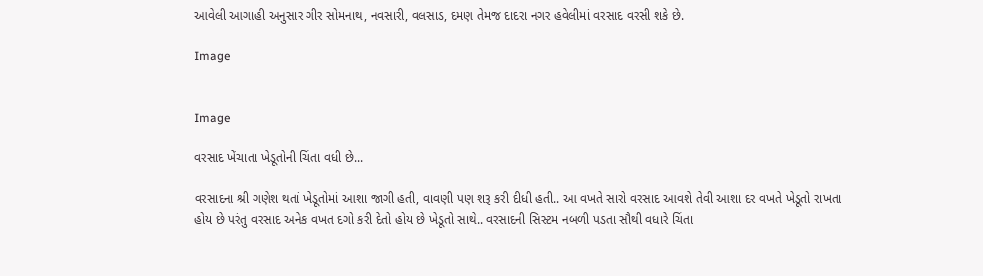આવેલી આગાહી અનુસાર ગીર સોમનાથ, નવસારી, વલસાડ, દમણ તેમજ દાદરા નગર હવેલીમાં વરસાદ વરસી શકે છે.

Image


Image

વરસાદ ખેંચાતા ખેડૂતોની ચિંતા વધી છે...

વરસાદના શ્રી ગણેશ થતાં ખેડૂતોમાં આશા જાગી હતી, વાવણી પણ શરૂ કરી દીધી હતી.. આ વખતે સારો વરસાદ આવશે તેવી આશા દર વખતે ખેડૂતો રાખતા હોય છે પરંતુ વરસાદ અનેક વખત દગો કરી દેતો હોય છે ખેડૂતો સાથે.. વરસાદની સિસ્ટમ નબળી પડતા સૌથી વધારે ચિંતા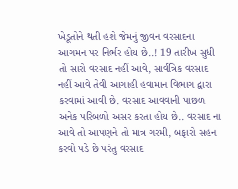ખેડૂતોને થતી હશે જેમનું જીવન વરસાદના આગમન પર નિર્ભર હોય છે..! 19 તારીખ સુધી તો સારો વરસાદ નહીં આવે, સાર્વત્રિક વરસાદ નહીં આવે તેવી આગાહી હવામાન વિભાગ દ્વારા કરવામાં આવી છે. વરસાદ આવવાની પાછળ અનેક પરિબળો અસર કરતા હોય છે.. વરસાદ ના આવે તો આપણને તો માત્ર ગરમી, બફારો સહન કરવો પડે છે પરંતુ વરસાદ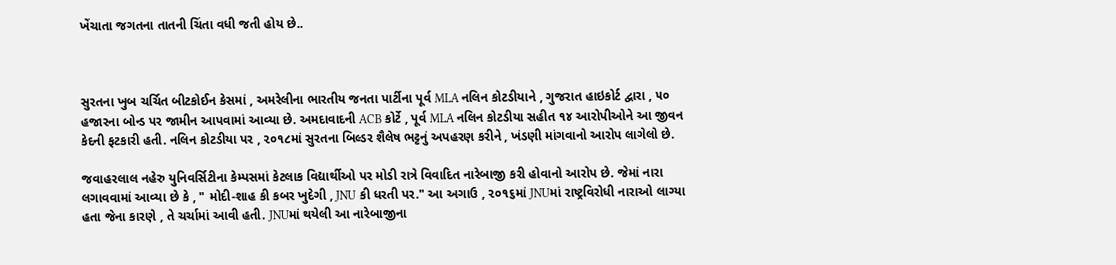ખેંચાતા જગતના તાતની ચિંતા વધી જતી હોય છે..



સુરતના ખુબ ચર્ચિત બીટકોઈન કેસમાં , અમરેલીના ભારતીય જનતા પાર્ટીના પૂર્વ MLA નલિન કોટડીયાને , ગુજરાત હાઇકોર્ટ દ્વારા , ૫૦ હજારના બોન્ડ પર જામીન આપવામાં આવ્યા છે. અમદાવાદની ACB કોર્ટે , પૂર્વ MLA નલિન કોટડીયા સહીત ૧૪ આરોપીઓને આ જીવન કેદની ફટકારી હતી. નલિન કોટડીયા પર , ૨૦૧૮માં સુરતના બિલ્ડર શૈલેષ ભટ્ટનું અપહરણ કરીને , ખંડણી માંગવાનો આરોપ લાગેલો છે.

જવાહરલાલ નહેરુ યુનિવર્સિટીના કેમ્પસમાં કેટલાક વિદ્યાર્થીઓ પર મોડી રાત્રે વિવાદિત નારેબાજી કરી હોવાનો આરોપ છે. જેમાં નારા લગાવવામાં આવ્યા છે કે , " મોદી-શાહ કી કબર ખુદેગી , JNU કી ધરતી પર." આ અગાઉ , ૨૦૧૬માં JNUમાં રાષ્ટ્રવિરોધી નારાઓ લાગ્યા હતા જેના કારણે , તે ચર્ચામાં આવી હતી. JNUમાં થયેલી આ નારેબાજીના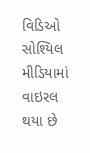વિડિઓ સોશ્યિલ મીડિયામાં વાઇરલ થયા છે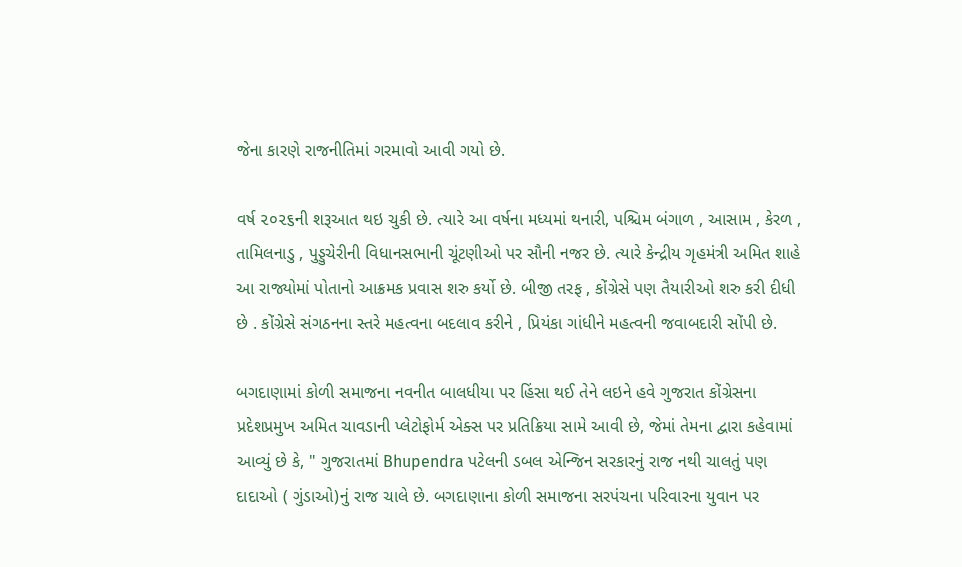જેના કારણે રાજનીતિમાં ગરમાવો આવી ગયો છે.

વર્ષ ૨૦૨૬ની શરૂઆત થઇ ચુકી છે. ત્યારે આ વર્ષના મધ્યમાં થનારી, પશ્ચિમ બંગાળ , આસામ , કેરળ , તામિલનાડુ , પુડ્ડુચેરીની વિધાનસભાની ચૂંટણીઓ પર સૌની નજર છે. ત્યારે કેન્દ્રીય ગૃહમંત્રી અમિત શાહે આ રાજ્યોમાં પોતાનો આક્રમક પ્રવાસ શરુ કર્યો છે. બીજી તરફ , કોંગ્રેસે પણ તૈયારીઓ શરુ કરી દીધી છે . કોંગ્રેસે સંગઠનના સ્તરે મહત્વના બદલાવ કરીને , પ્રિયંકા ગાંધીને મહત્વની જવાબદારી સોંપી છે.

બગદાણામાં કોળી સમાજના નવનીત બાલધીયા પર હિંસા થઈ તેને લઇને હવે ગુજરાત કોંગ્રેસના પ્રદેશપ્રમુખ અમિત ચાવડાની પ્લેટોફોર્મ એક્સ પર પ્રતિક્રિયા સામે આવી છે, જેમાં તેમના દ્વારા કહેવામાં આવ્યું છે કે, " ગુજરાતમાં Bhupendra પટેલની ડબલ એન્જિન સરકારનું રાજ નથી ચાલતું પણ દાદાઓ ( ગુંડાઓ)નું રાજ ચાલે છે. બગદાણાના કોળી સમાજના સરપંચના પરિવારના યુવાન પર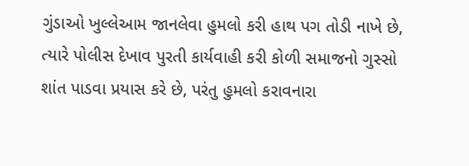ગુંડાઓ ખુલ્લેઆમ જાનલેવા હુમલો કરી હાથ પગ તોડી નાખે છે, ત્યારે પોલીસ દેખાવ પુરતી કાર્યવાહી કરી કોળી સમાજનો ગુસ્સો શાંત પાડવા પ્રયાસ કરે છે, પરંતુ હુમલો કરાવનારા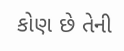કોણ છે તેની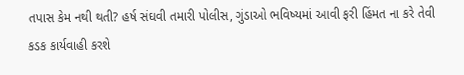તપાસ કેમ નથી થતી? હર્ષ સંઘવી તમારી પોલીસ, ગુંડાઓ ભવિષ્યમાં આવી ફરી હિંમત ના કરે તેવી કડક કાર્યવાહી કરશે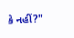કે નહીં?"